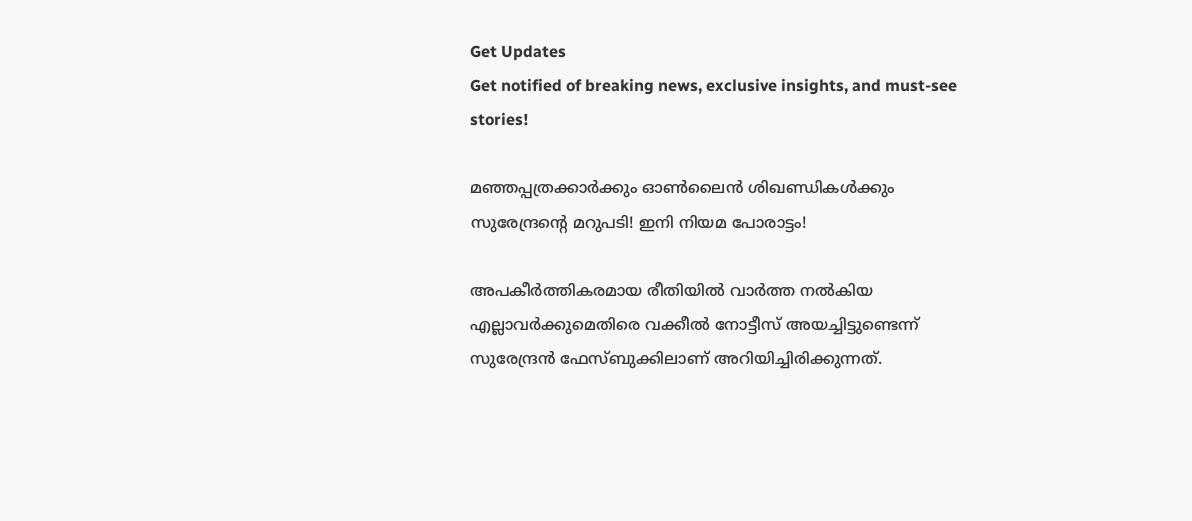Get Updates
Get notified of breaking news, exclusive insights, and must-see stories!

മഞ്ഞപ്പത്രക്കാര്‍ക്കും ഓണ്‍ലൈന്‍ ശിഖണ്ഡികള്‍ക്കും സുരേന്ദ്രന്‍റെ മറുപടി! ഇനി നിയമ പോരാട്ടം!

അപകീര്‍ത്തികരമായ രീതിയില്‍ വാര്‍ത്ത നല്‍കിയ എല്ലാവര്‍ക്കുമെതിരെ വക്കീല്‍ നോട്ടീസ് അയച്ചിട്ടുണ്ടെന്ന് സുരേന്ദ്രന്‍ ഫേസ്ബുക്കിലാണ് അറിയിച്ചിരിക്കുന്നത്.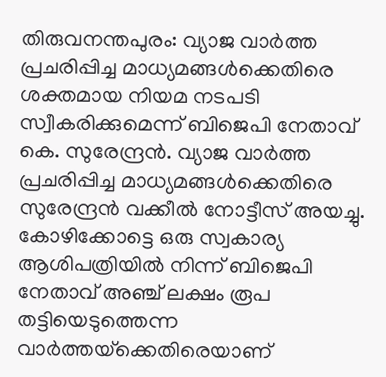തിരുവനന്തപുരം: വ്യാജ വാര്‍ത്ത പ്രചരിപ്പിച്ച മാധ്യമങ്ങള്‍ക്കെതിരെ ശക്തമായ നിയമ നടപടി സ്വീകരിക്കുമെന്ന് ബിജെപി നേതാവ് കെ. സുരേന്ദ്രന്‍. വ്യാജ വാര്‍ത്ത പ്രചരിപ്പിച്ച മാധ്യമങ്ങള്‍ക്കെതിരെ സുരേന്ദ്രന്‍ വക്കീല്‍ നോട്ടീസ് അയച്ചു. കോഴിക്കോട്ടെ ഒരു സ്വകാര്യ ആശിപത്രിയില്‍ നിന്ന് ബിജെപി നേതാവ് അഞ്ച് ലക്ഷം രൂപ തട്ടിയെടുത്തെന്ന വാര്‍ത്തയ്‌ക്കെതിരെയാണ്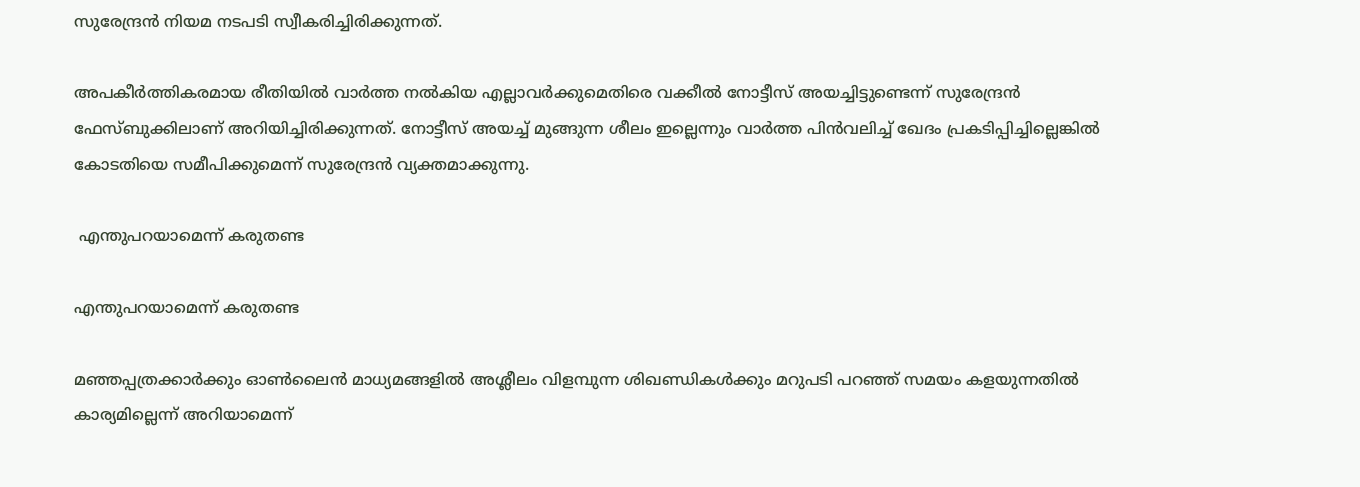സുരേന്ദ്രന്‍ നിയമ നടപടി സ്വീകരിച്ചിരിക്കുന്നത്.

അപകീര്‍ത്തികരമായ രീതിയില്‍ വാര്‍ത്ത നല്‍കിയ എല്ലാവര്‍ക്കുമെതിരെ വക്കീല്‍ നോട്ടീസ് അയച്ചിട്ടുണ്ടെന്ന് സുരേന്ദ്രന്‍ ഫേസ്ബുക്കിലാണ് അറിയിച്ചിരിക്കുന്നത്. നോട്ടീസ് അയച്ച് മുങ്ങുന്ന ശീലം ഇല്ലെന്നും വാര്‍ത്ത പിന്‍വലിച്ച് ഖേദം പ്രകടിപ്പിച്ചില്ലെങ്കില്‍ കോടതിയെ സമീപിക്കുമെന്ന് സുരേന്ദ്രന്‍ വ്യക്തമാക്കുന്നു.

 എന്തുപറയാമെന്ന് കരുതണ്ട

എന്തുപറയാമെന്ന് കരുതണ്ട

മഞ്ഞപ്പത്രക്കാര്‍ക്കും ഓണ്‍ലൈന്‍ മാധ്യമങ്ങളില്‍ അശ്ലീലം വിളമ്പുന്ന ശിഖണ്ഡികള്‍ക്കും മറുപടി പറഞ്ഞ് സമയം കളയുന്നതില്‍ കാര്യമില്ലെന്ന് അറിയാമെന്ന്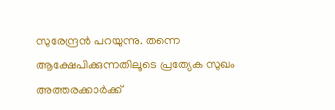സുരേന്ദ്രന്‍ പറയുന്നു. തന്നെ ആക്ഷേപിക്കുന്നതിലൂടെ പ്രത്യേക സുഖം അത്തരക്കാര്‍ക്ക്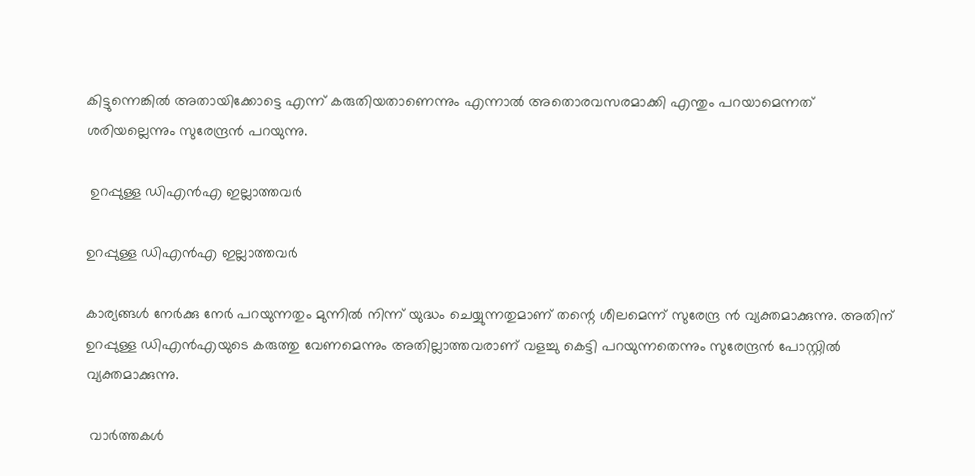കിട്ടുന്നെങ്കില്‍ അതായിക്കോട്ടെ എന്ന് കരുതിയതാണെന്നും എന്നാല്‍ അതൊരവസരമാക്കി എന്തും പറയാമെന്നത് ശരിയല്ലെന്നും സുരേന്ദ്രന്‍ പറയുന്നു.

 ഉറപ്പുള്ള ഡിഎന്‍എ ഇല്ലാത്തവര്‍

ഉറപ്പുള്ള ഡിഎന്‍എ ഇല്ലാത്തവര്‍

കാര്യങ്ങള്‍ നേര്‍ക്കു നേര്‍ പറയുന്നതും മുന്നില്‍ നിന്ന് യുദ്ധം ചെയ്യുന്നതുമാണ് തന്റെ ശീലമെന്ന് സുരേന്ദ്ര ന്‍ വ്യക്തമാക്കുന്നു. അതിന് ഉറപ്പുള്ള ഡിഎന്‍എയുടെ കരുത്തു വേണമെന്നും അതില്ലാത്തവരാണ് വളച്ചു കെട്ടി പറയുന്നതെന്നും സുരേന്ദ്രന്‍ പോസ്റ്റില്‍ വ്യക്തമാക്കുന്നു.

 വാര്‍ത്തകള്‍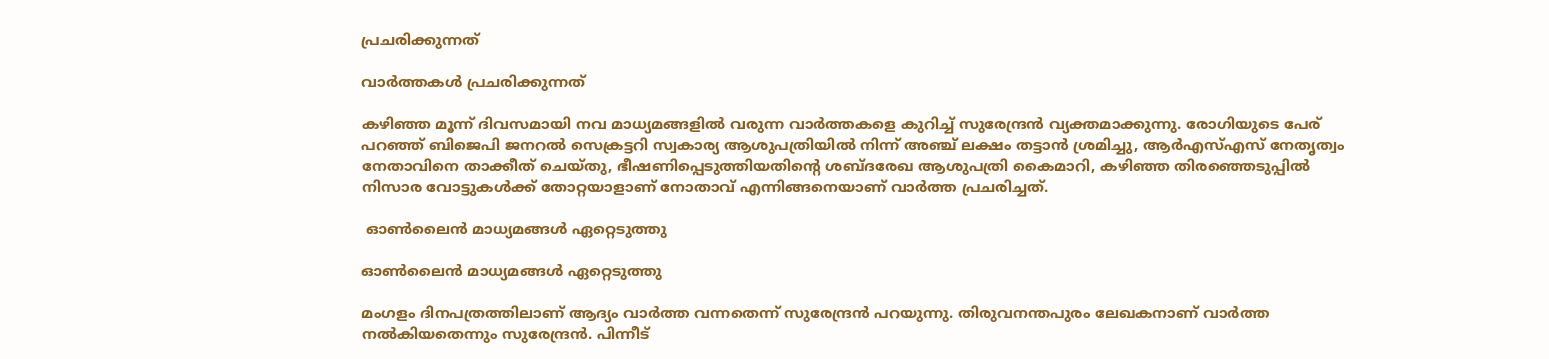പ്രചരിക്കുന്നത്

വാര്‍ത്തകള്‍ പ്രചരിക്കുന്നത്

കഴിഞ്ഞ മൂന്ന് ദിവസമായി നവ മാധ്യമങ്ങളില്‍ വരുന്ന വാര്‍ത്തകളെ കുറിച്ച് സുരേന്ദ്രന്‍ വ്യക്തമാക്കുന്നു. രോഗിയുടെ പേര് പറഞ്ഞ് ബിജെപി ജനറല്‍ സെക്രട്ടറി സ്വകാര്യ ആശുപത്രിയില്‍ നിന്ന് അഞ്ച് ലക്ഷം തട്ടാന്‍ ശ്രമിച്ചു, ആര്‍എസ്എസ് നേതൃത്വം നേതാവിനെ താക്കീത് ചെയ്തു, ഭീഷണിപ്പെടുത്തിയതിന്റെ ശബ്ദരേഖ ആശുപത്രി കൈമാറി, കഴിഞ്ഞ തിരഞ്ഞെടുപ്പില്‍ നിസാര വോട്ടുകള്‍ക്ക് തോറ്റയാളാണ് നോതാവ് എന്നിങ്ങനെയാണ് വാര്‍ത്ത പ്രചരിച്ചത്.

 ഓണ്‍ലൈന്‍ മാധ്യമങ്ങള്‍ ഏറ്റെടുത്തു

ഓണ്‍ലൈന്‍ മാധ്യമങ്ങള്‍ ഏറ്റെടുത്തു

മംഗളം ദിനപത്രത്തിലാണ് ആദ്യം വാര്‍ത്ത വന്നതെന്ന് സുരേന്ദ്രന്‍ പറയുന്നു. തിരുവനന്തപുരം ലേഖകനാണ് വാര്‍ത്ത നല്‍കിയതെന്നും സുരേന്ദ്രന്‍. പിന്നീട്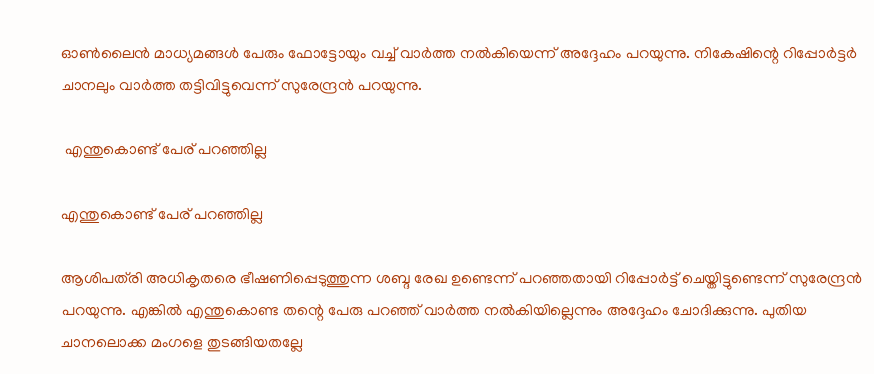ഓണ്‍ലൈന്‍ മാധ്യമങ്ങള്‍ പേരും ഫോട്ടോയും വച്ച് വാര്‍ത്ത നല്‍കിയെന്ന് അദ്ദേഹം പറയുന്നു. നികേഷിന്റെ റിപ്പോര്‍ട്ടര്‍ ചാനലും വാര്‍ത്ത തട്ടിവിട്ടുവെന്ന് സുരേന്ദ്രന്‍ പറയുന്നു.

 എന്തുകൊണ്ട് പേര് പറഞ്ഞില്ല

എന്തുകൊണ്ട് പേര് പറഞ്ഞില്ല

ആശിപത്‌രി അധികൃതരെ ഭീഷണിപ്പെടുത്തുന്ന ശബ്ദ രേഖ ഉണ്ടെന്ന് പറഞ്ഞതായി റിപ്പോര്‍ട്ട് ചെയ്തിട്ടുണ്ടെന്ന് സുരേന്ദ്രന്‍ പറയുന്നു. എങ്കില്‍ എന്തുകൊണ്ട തന്റെ പേരു പറഞ്ഞ് വാര്‍ത്ത നല്‍കിയില്ലെന്നും അദ്ദേഹം ചോദിക്കുന്നു. പുതിയ ചാനലൊക്ക മംഗളെ തുടങ്ങിയതല്ലേ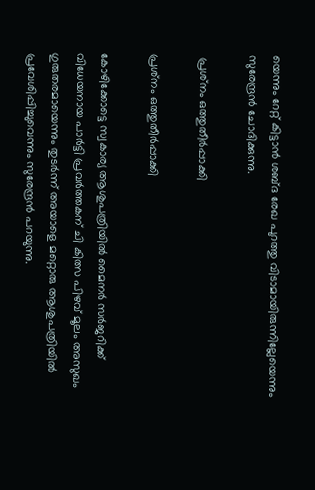യെന്നും റേറ്റ് കിട്ടാന്‍ ശബ്ദ രേഖ പുറത്തു വിടാമായിരുന്നില്ലേയെന്നും സുരേന്ദ്രന്‍ ചോദിക്കുന്നു.

 പ്രശ്‌നം ഒത്തുതീര്‍പ്പാക്കി

പ്രശ്‌നം ഒത്തുതീര്‍പ്പാക്കി

കോഴിക്കോട്ടെ സ്വകാര്യ ആശുപത്രിയില്‍ മൈനര്‍ സര്‍ജറിക്ക് വിധേയനായ പാര്‍ട്ടി പ്രവര്‍ത്തകന് ചി കിത്സ പിഴവ് മൂലം അസുഖം ഗുരുതരമായെന്നും തുടര്‍ന്ന് അയാളെ മറ്റൊരു ആശുപത്രിയില്‍ പ്രവേശിപ്പിച്ചുവെന്നും സുരേന്ദ്രന്‍ പറയുന്നു.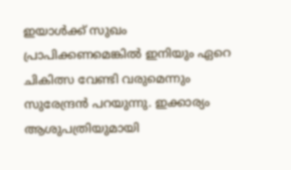ഇയാള്‍ക്ക് സുഖം പ്രാപിക്കണമെങ്കില്‍ ഇനിയും ഏറെ ചികിത്സ വേണ്ടി വരുമെന്നും സുരേന്ദ്രന്‍ പറയുന്നു. ഇക്കാര്യം ആശുപത്രിയുമായി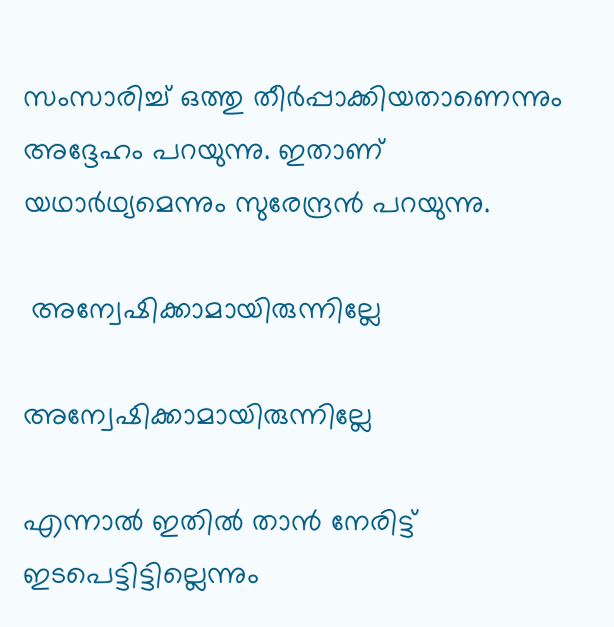സംസാരിച്ച് ഒത്തു തീര്‍പ്പാക്കിയതാണെന്നും അദ്ദേഹം പറയുന്നു. ഇതാണ് യഥാര്‍ഥ്യമെന്നും സുരേന്ദ്രന്‍ പറയുന്നു.

 അന്വേഷിക്കാമായിരുന്നില്ലേ

അന്വേഷിക്കാമായിരുന്നില്ലേ

എന്നാല്‍ ഇതില്‍ താന്‍ നേരിട്ട് ഇടപെട്ടിട്ടില്ലെന്നും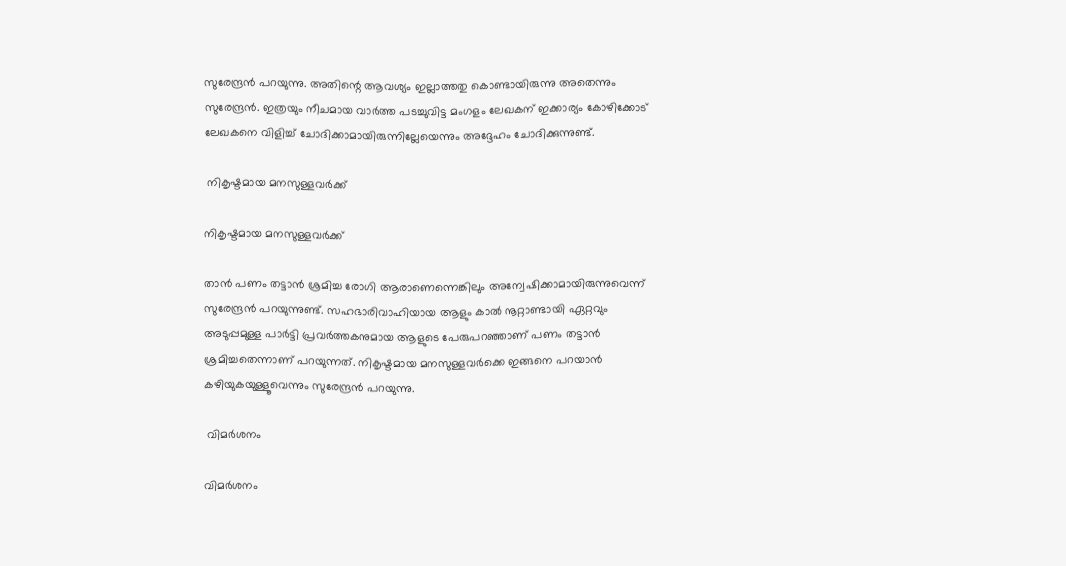സുരേന്ദ്രന്‍ പറയുന്നു. അതിന്റെ ആവശ്യം ഇല്ലാത്തതു കൊണ്ടായിരുന്നു അതെന്നും സുരേന്ദ്രന്‍. ഇത്രയും നീചമായ വാര്‍ത്ത പടച്ചുവിട്ട മംഗളം ലേഖകന് ഇക്കാര്യം കോഴിക്കോട് ലേഖകനെ വിളിച്ച് ചോദിക്കാമായിരുന്നില്ലേയെന്നും അദ്ദേഹം ചോദിക്കുന്നുണ്ട്.

 നികൃഷ്ടമായ മനസുള്ളവര്‍ക്ക്

നികൃഷ്ടമായ മനസുള്ളവര്‍ക്ക്

താന്‍ പണം തട്ടാന്‍ ശ്രമിച്ച രോഗി ആരാണെന്നെങ്കിലും അന്വേഷിക്കാമായിരുന്നുവെന്ന് സുരേന്ദ്രന്‍ പറയുന്നുണ്ട്. സഹഭാരിവാഹിയായ ആളും കാല്‍ നൂറ്റാണ്ടായി ഏറ്റവും അടുപ്പമുള്ള പാര്‍ട്ടി പ്രവര്‍ത്തകനുമായ ആളുടെ പേരുപറഞ്ഞാണ് പണം തട്ടാന്‍ ശ്രമിച്ചതെന്നാണ് പറയുന്നത്. നികൃഷ്ടമായ മനസുള്ളവര്‍ക്കെ ഇങ്ങനെ പറയാന്‍ കഴിയുകയുള്ളൂവെന്നും സുരേന്ദ്രന്‍ പറയുന്നു.

 വിമര്‍ശനം

വിമര്‍ശനം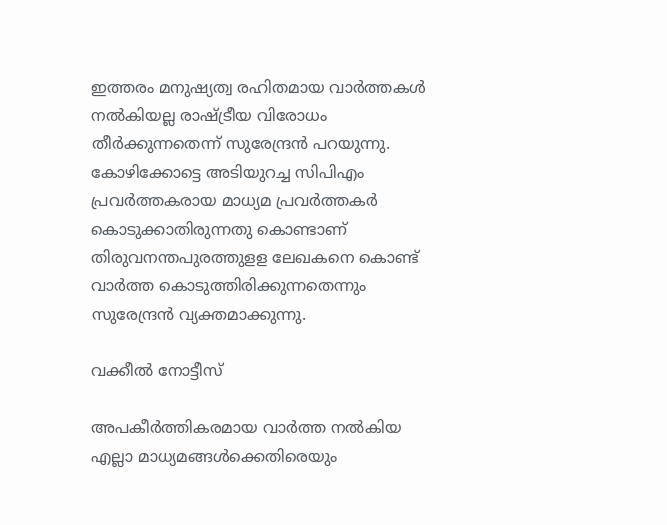ഇത്തരം മനുഷ്യത്വ രഹിതമായ വാര്‍ത്തകള്‍ നല്‍കിയല്ല രാഷ്ട്രീയ വിരോധം തീര്‍ക്കുന്നതെന്ന് സുരേന്ദ്രന്‍ പറയുന്നു. കോഴിക്കോട്ടെ അടിയുറച്ച സിപിഎം പ്രവര്‍ത്തകരായ മാധ്യമ പ്രവര്‍ത്തകര്‍ കൊടുക്കാതിരുന്നതു കൊണ്ടാണ് തിരുവനന്തപുരത്തുളള ലേഖകനെ കൊണ്ട് വാര്‍ത്ത കൊടുത്തിരിക്കുന്നതെന്നും സുരേന്ദ്രന്‍ വ്യക്തമാക്കുന്നു.

വക്കീല്‍ നോട്ടീസ്

അപകീര്‍ത്തികരമായ വാര്‍ത്ത നല്‍കിയ എല്ലാ മാധ്യമങ്ങള്‍ക്കെതിരെയും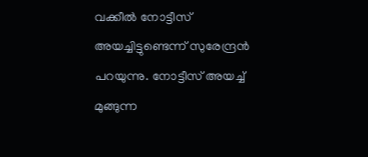വക്കീല്‍ നോട്ടീസ് അയച്ചിട്ടുണ്ടെന്ന് സുരേന്ദ്രന്‍ പറയുന്നു. നോട്ടീസ് അയച്ച് മുങ്ങുന്ന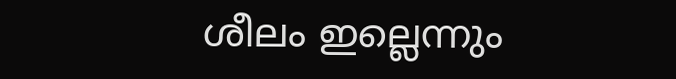ശീലം ഇല്ലെന്നും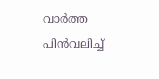വാര്‍ത്ത പിന്‍വലിച്ച്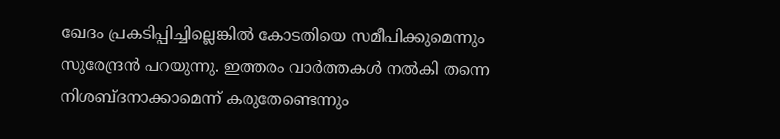ഖേദം പ്രകടിപ്പിച്ചില്ലെങ്കില്‍ കോടതിയെ സമീപിക്കുമെന്നും സുരേന്ദ്രന്‍ പറയുന്നു. ഇത്തരം വാര്‍ത്തകള്‍ നല്‍കി തന്നെ നിശബ്ദനാക്കാമെന്ന് കരുതേണ്ടെന്നും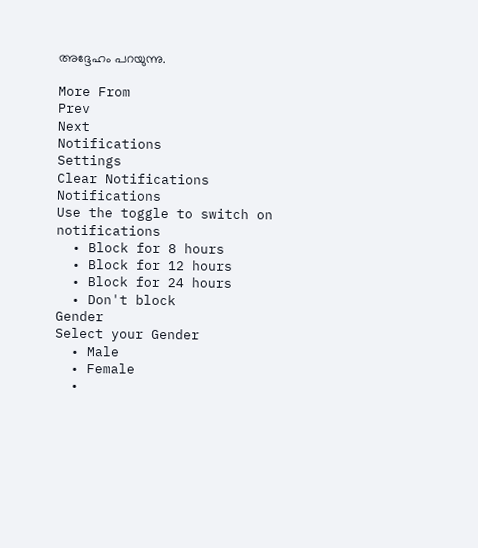അദ്ദേഹം പറയുന്നു.

More From
Prev
Next
Notifications
Settings
Clear Notifications
Notifications
Use the toggle to switch on notifications
  • Block for 8 hours
  • Block for 12 hours
  • Block for 24 hours
  • Don't block
Gender
Select your Gender
  • Male
  • Female
  •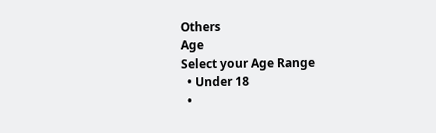Others
Age
Select your Age Range
  • Under 18
  •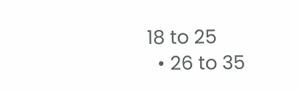18 to 25
  • 26 to 35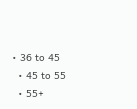• 36 to 45
  • 45 to 55
  • 55+